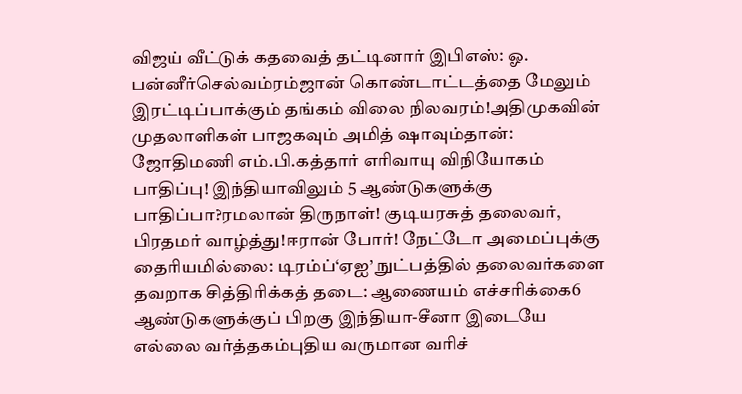விஜய் வீட்டுக் கதவைத் தட்டினார் இபிஎஸ்: ஓ. பன்னீர்செல்வம்ரம்ஜான் கொண்டாட்டத்தை மேலும் இரட்டிப்பாக்கும் தங்கம் விலை நிலவரம்!அதிமுகவின் முதலாளிகள் பாஜகவும் அமித் ஷாவும்தான்: ஜோதிமணி எம்.பி.கத்தார் எரிவாயு விநியோகம் பாதிப்பு! இந்தியாவிலும் 5 ஆண்டுகளுக்கு பாதிப்பா?ரமலான் திருநாள்! குடியரசுத் தலைவர், பிரதமர் வாழ்த்து!ஈரான் போர்! நேட்டோ அமைப்புக்கு தைரியமில்லை: டிரம்ப்‘ஏஐ’ நுட்பத்தில் தலைவர்களை தவறாக சித்திரிக்கத் தடை: ஆணையம் எச்சரிக்கை6 ஆண்டுகளுக்குப் பிறகு இந்தியா-சீனா இடையே எல்லை வர்த்தகம்புதிய வருமான வரிச்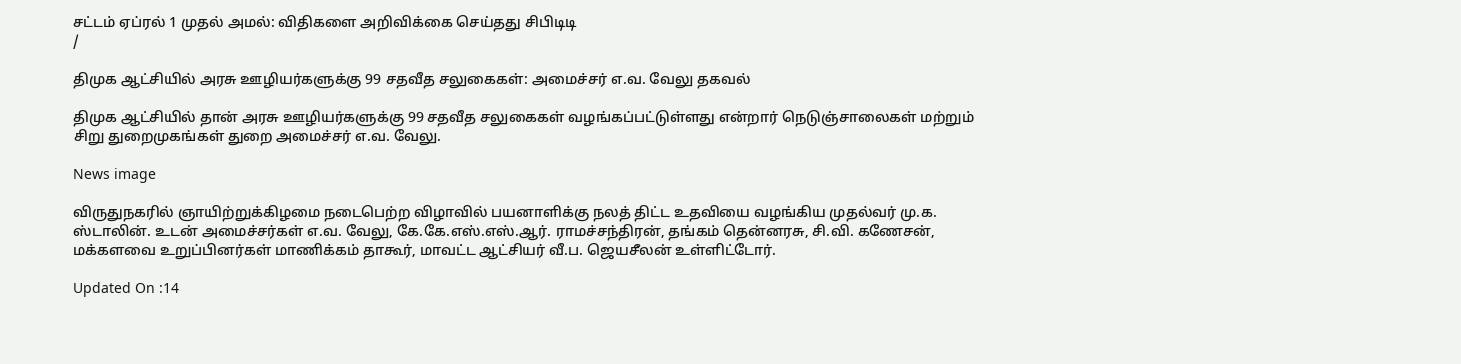சட்டம் ஏப்ரல் 1 முதல் அமல்: விதிகளை அறிவிக்கை செய்தது சிபிடிடி
/

திமுக ஆட்சியில் அரசு ஊழியர்களுக்கு 99 சதவீத சலுகைகள்: அமைச்சர் எ.வ. வேலு தகவல்

திமுக ஆட்சியில் தான் அரசு ஊழியர்களுக்கு 99 சதவீத சலுகைகள் வழங்கப்பட்டுள்ளது என்றார் நெடுஞ்சாலைகள் மற்றும் சிறு துறைமுகங்கள் துறை அமைச்சர் எ.வ. வேலு.

News image

விருதுநகரில் ஞாயிற்றுக்கிழமை நடைபெற்ற விழாவில் பயனாளிக்கு நலத் திட்ட உதவியை வழங்கிய முதல்வர் மு.க. ஸ்டாலின். உடன் அமைச்சர்கள் எ.வ. வேலு, கே.கே.எஸ்.எஸ்.ஆர். ராமச்சந்திரன், தங்கம் தென்னரசு, சி.வி. கணேசன், மக்களவை உறுப்பினர்கள் மாணிக்கம் தாகூர், மாவட்ட ஆட்சியர் வீ.ப. ஜெயசீலன் உள்ளிட்டோர்.

Updated On :14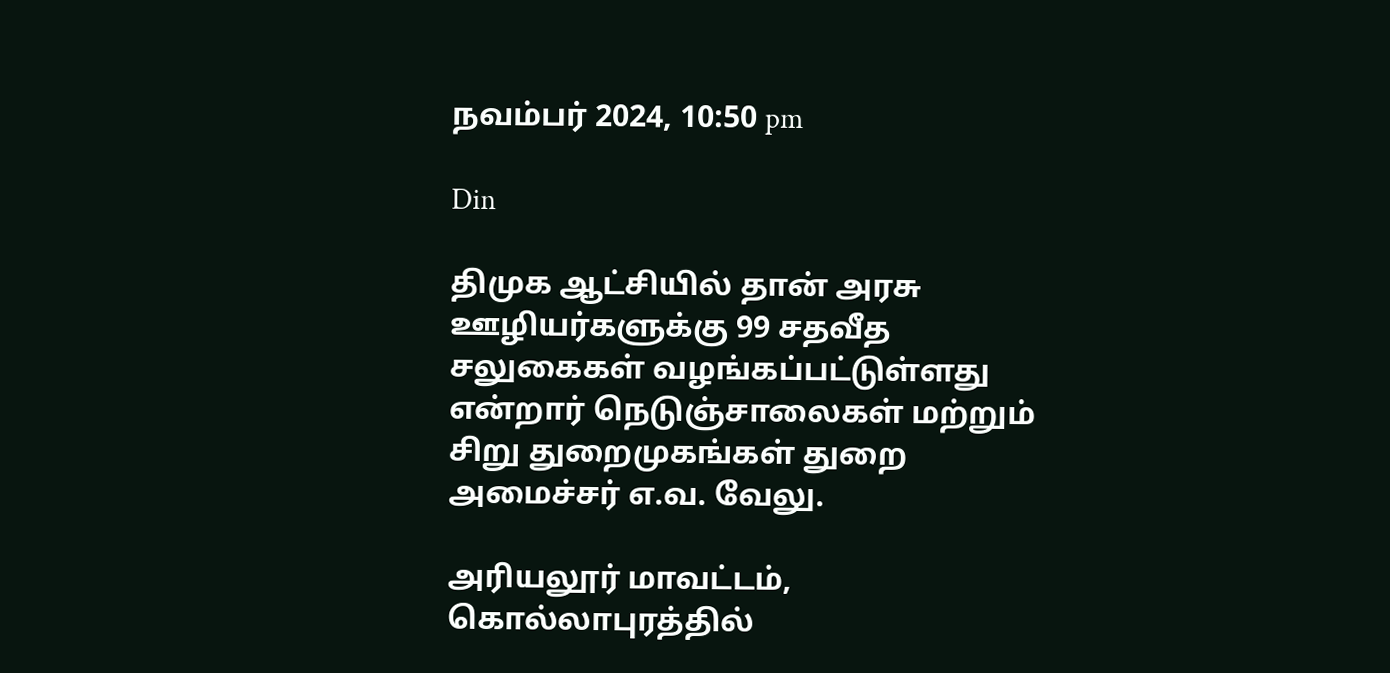நவம்பர் 2024, 10:50 pm

Din

திமுக ஆட்சியில் தான் அரசு ஊழியர்களுக்கு 99 சதவீத சலுகைகள் வழங்கப்பட்டுள்ளது என்றார் நெடுஞ்சாலைகள் மற்றும் சிறு துறைமுகங்கள் துறை அமைச்சர் எ.வ. வேலு.

அரியலூர் மாவட்டம், கொல்லாபுரத்தில்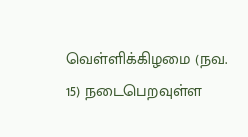வெள்ளிக்கிழமை (நவ. 15) நடைபெறவுள்ள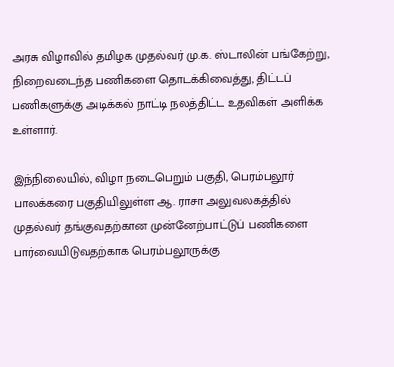அரசு விழாவில் தமிழக முதல்வர் மு.க. ஸ்டாலின் பங்கேற்று, நிறைவடைந்த பணிகளை தொடக்கிவைத்து, திட்டப் பணிகளுக்கு அடிக்கல் நாட்டி நலத்திட்ட உதவிகள் அளிக்க உள்ளார்.

இந்நிலையில், விழா நடைபெறும் பகுதி, பெரம்பலூர் பாலக்கரை பகுதியிலுள்ள ஆ. ராசா அலுவலகத்தில் முதல்வர் தங்குவதற்கான முன்னேற்பாட்டுப் பணிகளை பார்வையிடுவதற்காக பெரம்பலூருக்கு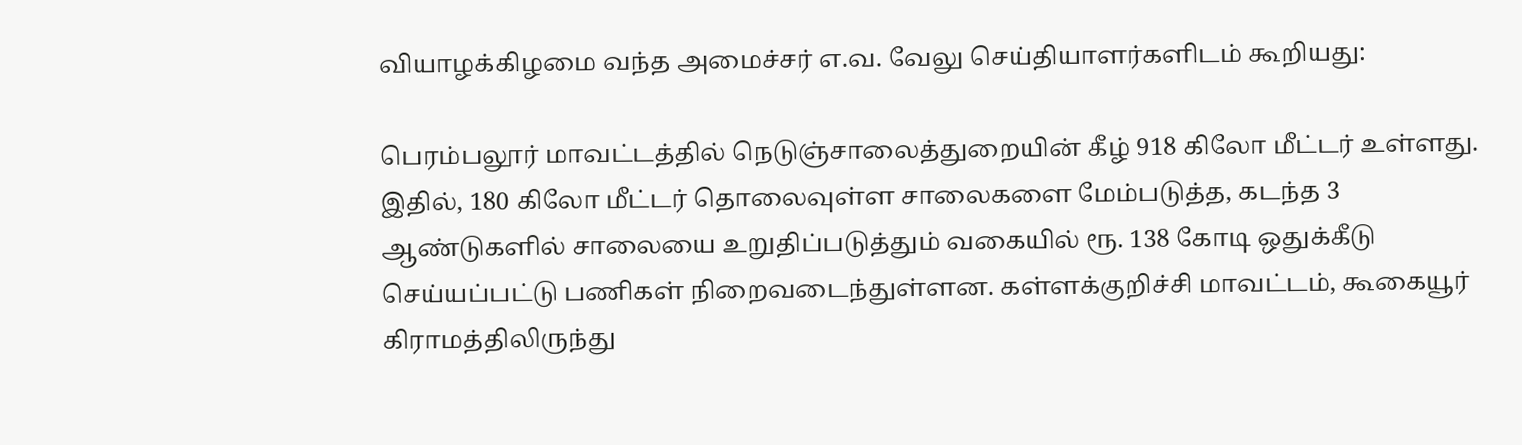வியாழக்கிழமை வந்த அமைச்சர் எ.வ. வேலு செய்தியாளர்களிடம் கூறியது:

பெரம்பலூர் மாவட்டத்தில் நெடுஞ்சாலைத்துறையின் கீழ் 918 கிலோ மீட்டர் உள்ளது. இதில், 180 கிலோ மீட்டர் தொலைவுள்ள சாலைகளை மேம்படுத்த, கடந்த 3 ஆண்டுகளில் சாலையை உறுதிப்படுத்தும் வகையில் ரூ. 138 கோடி ஒதுக்கீடு செய்யப்பட்டு பணிகள் நிறைவடைந்துள்ளன. கள்ளக்குறிச்சி மாவட்டம், கூகையூர் கிராமத்திலிருந்து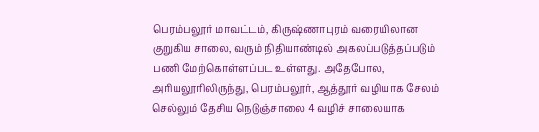பெரம்பலூர் மாவட்டம், கிருஷ்ணாபுரம் வரையிலான குறுகிய சாலை, வரும் நிதியாண்டில் அகலப்படுத்தப்படும் பணி மேற்கொள்ளப்பட உள்ளது. அதேபோல, அரியலூரிலிருந்து, பெரம்பலூர், ஆத்தூர் வழியாக சேலம் செல்லும் தேசிய நெடுஞ்சாலை 4 வழிச் சாலையாக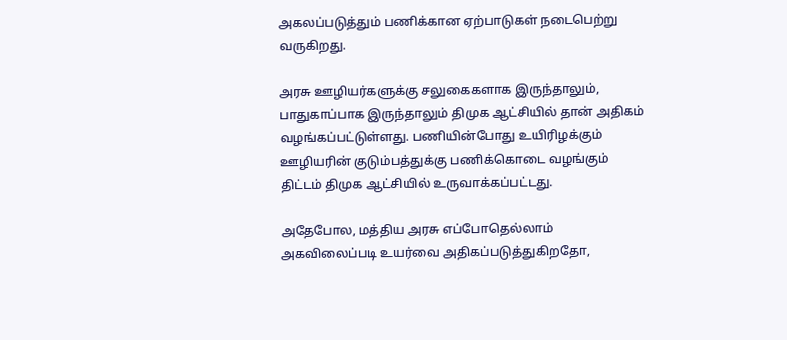அகலப்படுத்தும் பணிக்கான ஏற்பாடுகள் நடைபெற்று வருகிறது.

அரசு ஊழியர்களுக்கு சலுகைகளாக இருந்தாலும், பாதுகாப்பாக இருந்தாலும் திமுக ஆட்சியில் தான் அதிகம் வழங்கப்பட்டுள்ளது. பணியின்போது உயிரிழக்கும் ஊழியரின் குடும்பத்துக்கு பணிக்கொடை வழங்கும் திட்டம் திமுக ஆட்சியில் உருவாக்கப்பட்டது.

அதேபோல, மத்திய அரசு எப்போதெல்லாம் அகவிலைப்படி உயர்வை அதிகப்படுத்துகிறதோ,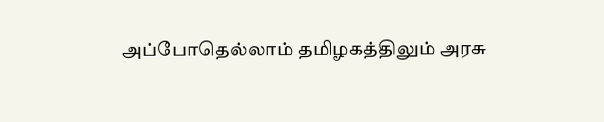அப்போதெல்லாம் தமிழகத்திலும் அரசு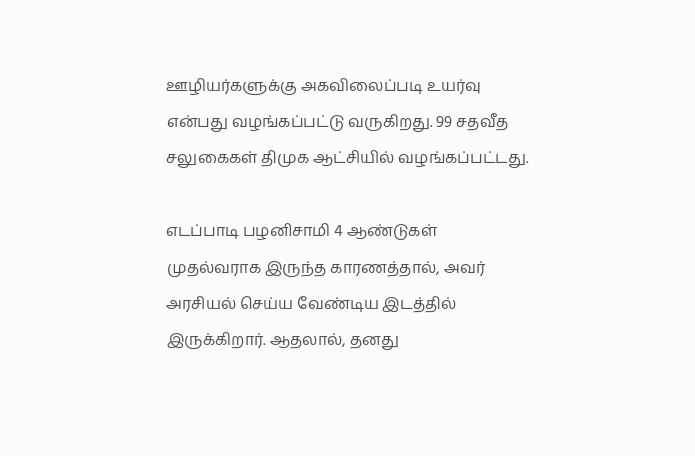ஊழியர்களுக்கு அகவிலைப்படி உயர்வு என்பது வழங்கப்பட்டு வருகிறது. 99 சதவீத சலுகைகள் திமுக ஆட்சியில் வழங்கப்பட்டது.

எடப்பாடி பழனிசாமி 4 ஆண்டுகள் முதல்வராக இருந்த காரணத்தால், அவர் அரசியல் செய்ய வேண்டிய இடத்தில் இருக்கிறார். ஆதலால், தனது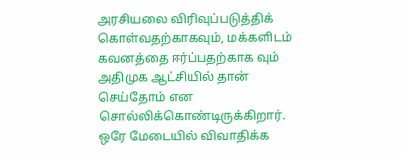அரசியலை விரிவுப்படுத்திக் கொள்வதற்காகவும், மக்களிடம் கவனத்தை ஈர்ப்பதற்காக வும் அதிமுக ஆட்சியில் தான் செய்தோம் என சொல்லிக்கொண்டிருக்கிறார். ஒரே மேடையில் விவாதிக்க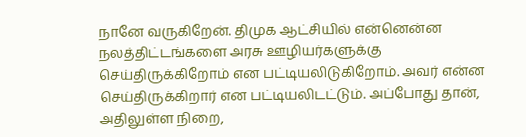நானே வருகிறேன். திமுக ஆட்சியில் என்னென்ன நலத்திட்டங்களை அரசு ஊழியர்களுக்கு செய்திருக்கிறோம் என பட்டியலிடுகிறோம். அவர் என்ன செய்திருக்கிறார் என பட்டியலிடட்டும். அப்போது தான், அதிலுள்ள நிறை,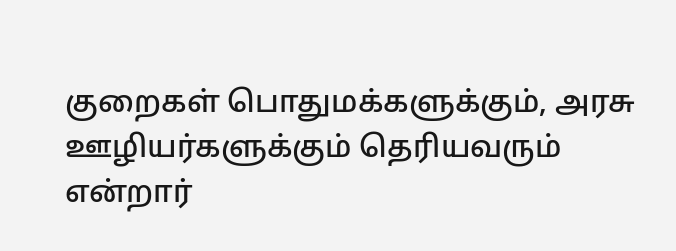குறைகள் பொதுமக்களுக்கும், அரசு ஊழியர்களுக்கும் தெரியவரும் என்றார்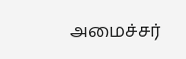அமைச்சர்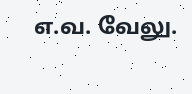எ.வ. வேலு.